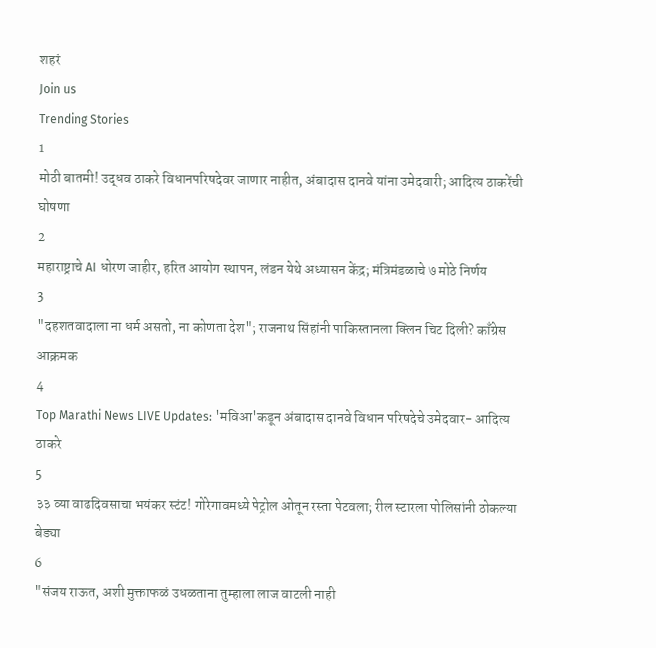शहरं
Join us
Trending Stories
1
मोठी बातमी! उद्धव ठाकरे विधानपरिषदेवर जाणार नाहीत, अंबादास दानवे यांना उमेदवारी; आदित्य ठाकरेंची घोषणा
2
महाराष्ट्राचे AI धोरण जाहीर, हरित आयोग स्थापन, लंडन येथे अध्यासन केंद्र; मंत्रिमंडळाचे ७ मोठे निर्णय
3
"दहशतवादाला ना धर्म असतो, ना कोणता देश"; राजनाथ सिंहांनी पाकिस्तानला क्लिन चिट दिली? काँग्रेस आक्रमक
4
Top Marathi News LIVE Updates: 'मविआ'कडून अंबादास दानवे विधान परिषदेचे उमेदवार- आदित्य ठाकरे
5
३३ व्या वाढदिवसाचा भयंकर स्टंट! गोरेगावमध्ये पेट्रोल ओतून रस्ता पेटवला; रील स्टारला पोलिसांनी ठोकल्या बेड्या
6
"संजय राऊत, अशी मुक्ताफळं उधळताना तुम्हाला लाज वाटली नाही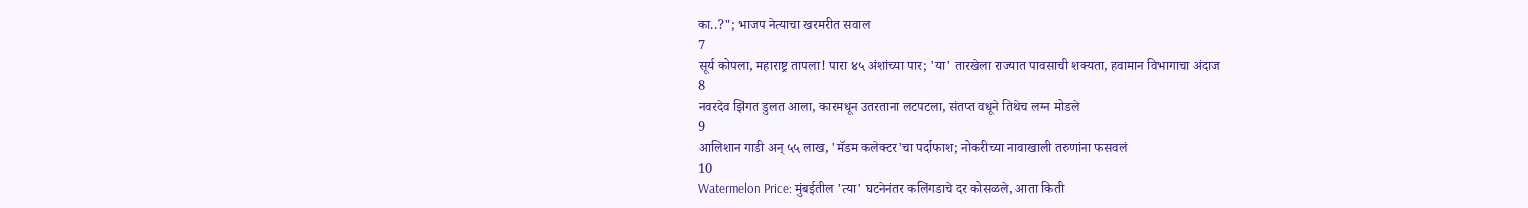का..?"; भाजप नेत्याचा खरमरीत सवाल
7
सूर्य कोपला, महाराष्ट्र तापला! पारा ४५ अंशांच्या पार; 'या' तारखेला राज्यात पावसाची शक्यता, हवामान विभागाचा अंदाज
8
नवरदेव झिंगत डुलत आला, कारमधून उतरताना लटपटला, संतप्त वधूने तिथेच लग्न मोडले
9
आलिशान गाडी अन् ५५ लाख, 'मॅडम कलेक्टर'चा पर्दाफाश; नोकरीच्या नावाखाली तरुणांना फसवलं
10
Watermelon Price: मुंबईतील 'त्या' घटनेनंतर कलिंगडाचे दर कोसळले, आता किती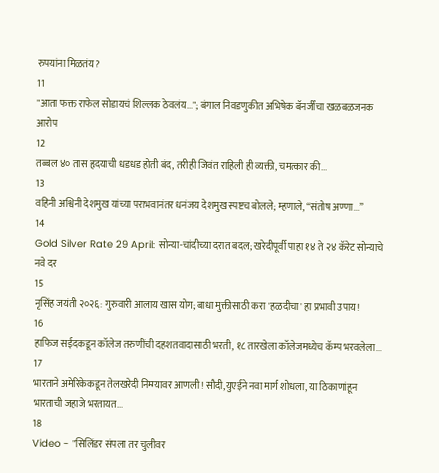रुपयांना मिळतंय?
11
"आता फक्त राफेल सोडायचं शिल्लक ठेवलंय..."; बंगाल निवडणुकीत अभिषेक बॅनर्जींचा खळबळजनक आरोप
12
तब्बल ४० तास हृदयाची धडधड होती बंद, तरीही जिवंत राहिली ही व्यक्ती, चमत्कार की...
13
वहिनी अश्विनी देशमुख यांच्या पराभवानंतर धनंजय देशमुख स्पष्टच बोलले; म्हणाले, “संतोष अण्णा...”
14
Gold Silver Rate 29 April: सोन्या-चांदीच्या दरात बदल; खरेदीपूर्वी पाहा १४ ते २४ कॅरेट सोन्याचे नवे दर
15
नृसिंह जयंती २०२६: गुरुवारी आलाय खास योग; बाधा मुक्तीसाठी करा 'हळदीचा' हा प्रभावी उपाय!
16
हाफिज सईदकडून कॉलेज तरुणींची दहशतवादासाठी भरती, १८ तारखेला कॉलेजमध्येच कॅम्प भरवलेला...
17
भारताने अमेरिकेकडून तेलखरेदी निम्म्यावर आणली! सौदी,युएईने नवा मार्ग शोधला, या ठिकाणांहून भारताची जहाजे भरतायत...
18
Video - "सिलिंडर संपला तर चुलीवर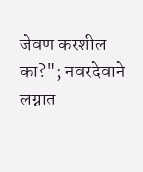जेवण करशील का?"; नवरदेवाने लग्नात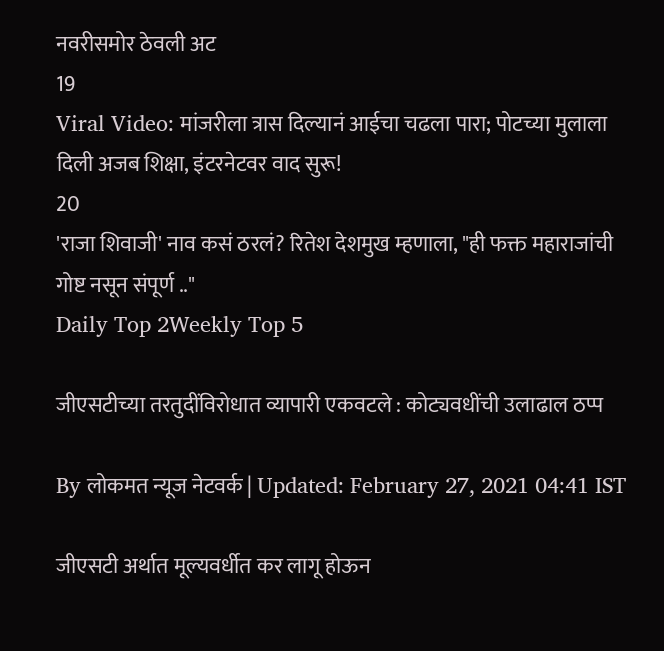नवरीसमोर ठेवली अट
19
Viral Video: मांजरीला त्रास दिल्यानं आईचा चढला पारा; पोटच्या मुलाला दिली अजब शिक्षा, इंटरनेटवर वाद सुरू!
20
'राजा शिवाजी' नाव कसं ठरलं? रितेश देशमुख म्हणाला, "ही फक्त महाराजांची गोष्ट नसून संपूर्ण .."
Daily Top 2Weekly Top 5

जीएसटीच्या तरतुदींविरोधात व्यापारी एकवटले : कोट्यवधींची उलाढाल ठप्प

By लोकमत न्यूज नेटवर्क | Updated: February 27, 2021 04:41 IST

जीएसटी अर्थात मूल्यवर्धीत कर लागू होऊन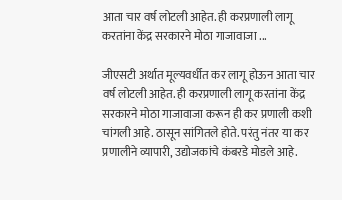आता चार वर्ष लोटली आहेत. ही करप्रणाली लागू करतांना केंद्र सरकारने मोठा गाजावाजा ...

जीएसटी अर्थात मूल्यवर्धीत कर लागू होऊन आता चार वर्ष लोटली आहेत. ही करप्रणाली लागू करतांना केंद्र सरकारने मोठा गाजावाजा करून ही कर प्रणाली कशी चांगली आहे. ठासून सांगितले होते. परंतु नंतर या कर प्रणालीने व्यापारी, उद्योजकांचे कंबरडे मोडले आहे.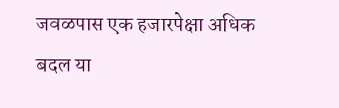जवळपास एक हजारपेक्षा अधिक बदल या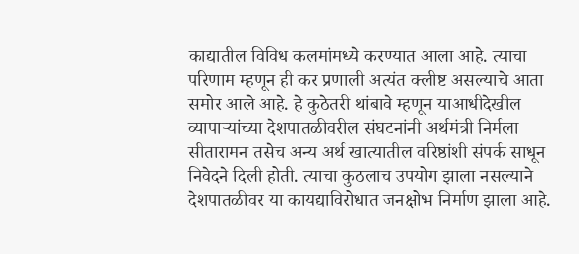काद्यातील विविध कलमांमध्ये करण्यात आला आहे. त्याचा परिणाम म्हणून ही कर प्रणाली अत्यंत क्लीष्ट असल्याचे आता समोर आले आहे. हे कुठेतरी थांबावे म्हणून याआधीदेखील व्यापाऱ्यांच्या देशपातळीवरील संघटनांनी अर्थमंत्री निर्मला सीतारामन तसेच अन्य अर्थ खात्यातील वरिष्ठांशी संपर्क साधून निवेदने दिली होती. त्याचा कुठलाच उपयोग झाला नसल्याने देशपातळीवर या कायद्याविरोधात जनक्षोभ निर्माण झाला आहे.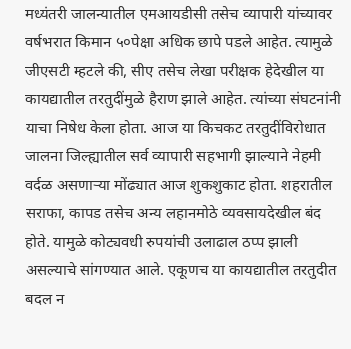मध्यंतरी जालन्यातील एमआयडीसी तसेच व्यापारी यांच्यावर वर्षभरात किमान ५०पेक्षा अधिक छापे पडले आहेत. त्यामुळे जीएसटी म्हटले की, सीए तसेच लेखा परीक्षक हेदेखील या कायद्यातील तरतुदींमुळे हैराण झाले आहेत. त्यांच्या संघटनांनी याचा निषेध केला होता. आज या किचकट तरतुदींविरोधात जालना जिल्ह्यातील सर्व व्यापारी सहभागी झाल्याने नेहमी वर्दळ असणाऱ्या मोंढ्यात आज शुकशुकाट होता. शहरातील सराफा, कापड तसेच अन्य लहानमोठे व्यवसायदेखील बंद होते. यामुळे कोट्यवधी रुपयांची उलाढाल ठप्प झाली असल्याचे सांगण्यात आले. एकूणच या कायद्यातील तरतुदीत बदल न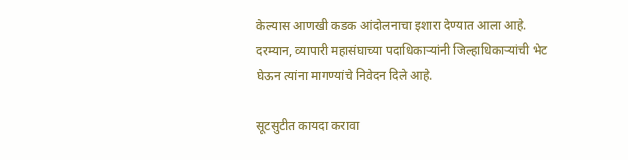केल्यास आणखी कडक आंदोलनाचा इशारा देण्यात आला आहे. दरम्यान, व्यापारी महासंघाच्या पदाधिकाऱ्यांनी जिल्हाधिकाऱ्यांची भेट घेऊन त्यांना मागण्यांचे निवेदन दिले आहे.

सूटसुटीत कायदा करावा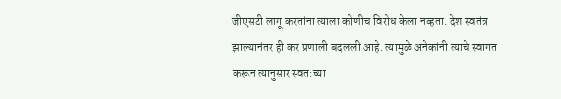जीएसटी लागू करतांना त्याला कोणीच विरोध केला नव्हता. देश स्वतंत्र झाल्यानंतर ही कर प्रणाली बदलली आहे. त्यामुळे अनेकांनी त्याचे स्वागत करून त्यानुसार स्वत:च्या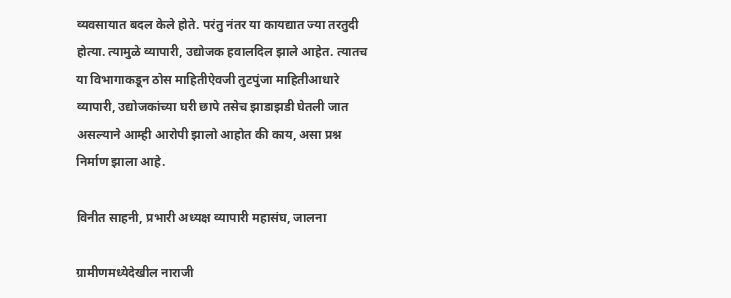व्यवसायात बदल केले होते. परंतु नंतर या कायद्यात ज्या तरतुदी होत्या. त्यामुळे व्यापारी, उद्योजक हवालदिल झाले आहेत. त्यातच या विभागाकडून ठोस माहितीऐवजी तुटपुंजा माहितीआधारे व्यापारी, उद्योजकांच्या घरी छापे तसेच झाडाझडी घेतली जात असल्याने आम्ही आरोपी झालो आहोत की काय, असा प्रश्न निर्माण झाला आहे.

विनीत साहनी, प्रभारी अध्यक्ष व्यापारी महासंघ, जालना

ग्रामीणमध्येदेखील नाराजी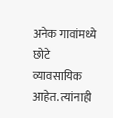अनेक गावांमध्ये छोटे व्यावसायिक आहेत. त्यांनाही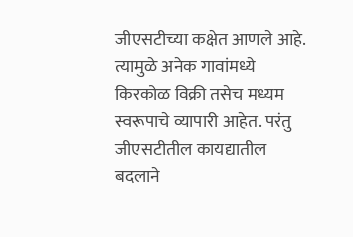जीएसटीच्या कक्षेत आणले आहे. त्यामुळे अनेक गावांमध्ये किरकोळ विक्री तसेच मध्यम स्वरूपाचे व्यापारी आहेत. परंतु जीएसटीतील कायद्यातील बदलाने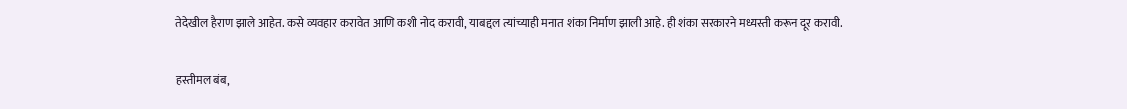तेदेखील हैराण झाले आहेत. कसे व्यवहार करावेत आणि कशी नोद करावी, याबद्दल त्यांच्याही मनात शंका निर्माण झाली आहे. ही शंका सरकारने मध्यस्ती करून दूर करावी.

हस्तीमल बंब,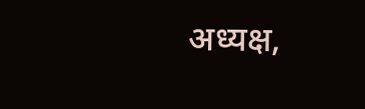अध्यक्ष,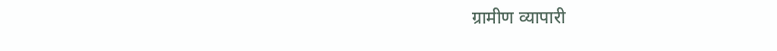ग्रामीण व्यापारी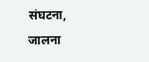संघटना, जालना